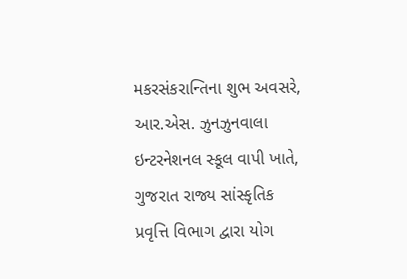મકરસંકરાન્તિના શુભ અવસરે, આર.એસ. ઝુનઝુનવાલા ઇન્ટરનેશનલ સ્કૂલ વાપી ખાતે, ગુજરાત રાજ્ય સાંસ્કૃતિક પ્રવૃત્તિ વિભાગ દ્વારા યોગ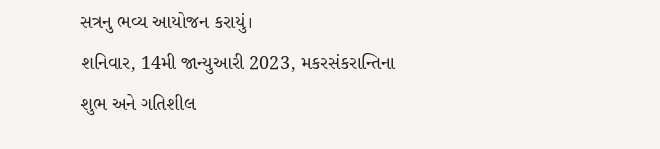સત્રનુ ભવ્ય આયોજન કરાયું।
શનિવાર, 14મી જાન્યુઆરી 2023, મકરસંકરાન્તિના શુભ અને ગતિશીલ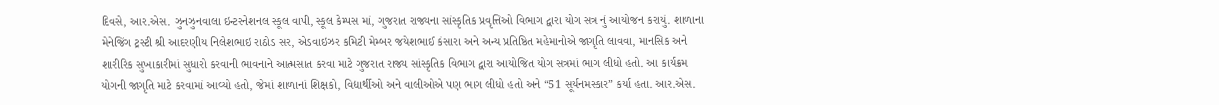દિવસે, આર.એસ. ઝુનઝુનવાલા ઇન્ટરનેશનલ સ્કૂલ વાપી, સ્કૂલ કેમ્પસ માં, ગુજરાત રાજ્યના સાંસ્કૃતિક પ્રવૃત્તિઓ વિભાગ દ્વારા યોગ સત્ર નું આયોજન કરાયું. શાળાના મેનેજિંગ ટ્રસ્ટી શ્રી આદરણીય નિલેશભાઇ રાઠોડ સર, એડવાઇઝર કમિટી મેમ્બર જયેશભાઈ કંસારા અને અન્ય પ્રતિષ્ઠિત મહેમાનોએ જાગૃતિ લાવવા, માનસિક અને શારીરિક સુખાકારીમાં સુધારો કરવાની ભાવનાને આત્મસાત કરવા માટે ગુજરાત રાજ્ય સાંસ્કૃતિક વિભાગ દ્વારા આયોજિત યોગ સત્રમાં ભાગ લીધો હતો. આ કાર્યક્રમ યોગની જાગૃતિ માટે કરવામાં આવ્યો હતો, જેમાં શાળાનાં શિક્ષકો, વિદ્યાર્થીઓ અને વાલીઓએ પણ ભાગ લીધો હતો અને “51 સૂર્યનમસ્કાર” કર્યા હતા. આર.એસ.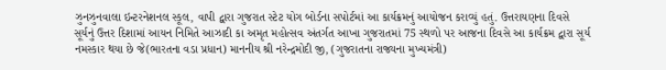ઝુનઝુનવાલા ઇન્ટરનેશનલ સ્કૂલ, વાપી દ્વારા ગુજરાત સ્ટેટ યોગ બોર્ડના સપોર્ટમાં આ કાર્યક્રમનું આયોજન કરાવ્યું હતું. ઉત્તરાયણના દિવસે સૂર્યનું ઉત્તર દિશામાં આયન નિમિતે આઝાદી કા અમૃત મહોત્સવ અંતર્ગત આખા ગુજરાતમાં 75 સ્થળો પર આજના દિવસે આ કાર્યક્રમ દ્વારા સૂર્ય નમસ્કાર થયા છે જે(ભારતના વડા પ્રધાન) માનનીય શ્રી નરેન્દ્રમોદી જી, (ગુજરાતના રાજ્યના મુખ્યમંત્રી)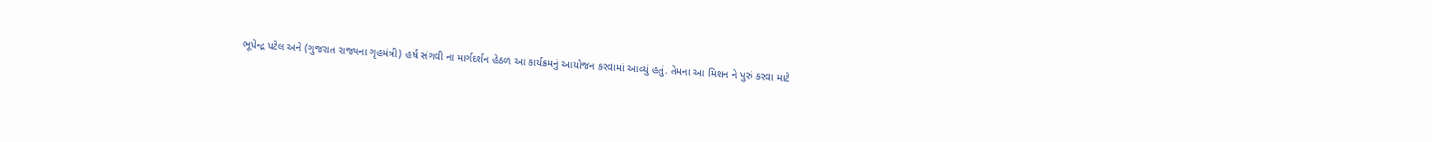ભૂપેન્દ્ર પટેલ અને (ગુજરાત રાજ્યના ગૃહમંત્રી) હર્ષ સંગવી ના માર્ગદર્શન હેઠળ આ કાર્યક્રમનું આયોજન કરવામાં આવ્યું હતું. તેમના આ મિશન ને પુરું કરવા માટે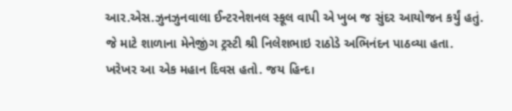આર.એસ.ઝુનઝુનવાલા ઈન્ટરનેશનલ સ્કૂલ વાપી એ ખુબ જ સુંદર આયોજન કર્યું હતું. જે માટે શાળાના મેનેજીંગ ટ્રસ્ટી શ્રી નિલેશભાઇ રાઠોડે અભિનંદન પાઠવ્યા હતા. ખરેખર આ એક મહાન દિવસ હતો. જય હિન્દ।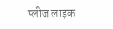प्लीज लाइक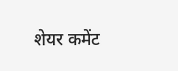शेयर कमेंट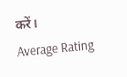करें।
Average Rating